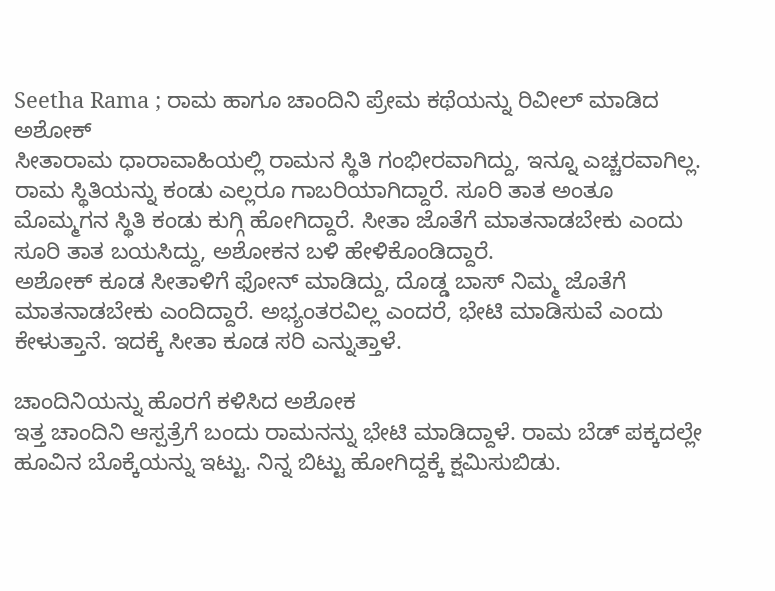Seetha Rama ; ರಾಮ ಹಾಗೂ ಚಾಂದಿನಿ ಪ್ರೇಮ ಕಥೆಯನ್ನು ರಿವೀಲ್ ಮಾಡಿದ ಅಶೋಕ್
ಸೀತಾರಾಮ ಧಾರಾವಾಹಿಯಲ್ಲಿ ರಾಮನ ಸ್ಥಿತಿ ಗಂಭೀರವಾಗಿದ್ದು, ಇನ್ನೂ ಎಚ್ಚರವಾಗಿಲ್ಲ. ರಾಮ ಸ್ಥಿತಿಯನ್ನು ಕಂಡು ಎಲ್ಲರೂ ಗಾಬರಿಯಾಗಿದ್ದಾರೆ. ಸೂರಿ ತಾತ ಅಂತೂ ಮೊಮ್ಮಗನ ಸ್ಥಿತಿ ಕಂಡು ಕುಗ್ಗಿ ಹೋಗಿದ್ದಾರೆ. ಸೀತಾ ಜೊತೆಗೆ ಮಾತನಾಡಬೇಕು ಎಂದು ಸೂರಿ ತಾತ ಬಯಸಿದ್ದು, ಅಶೋಕನ ಬಳಿ ಹೇಳಿಕೊಂಡಿದ್ದಾರೆ.
ಅಶೋಕ್ ಕೂಡ ಸೀತಾಳಿಗೆ ಫೋನ್ ಮಾಡಿದ್ದು, ದೊಡ್ಡ ಬಾಸ್ ನಿಮ್ಮ ಜೊತೆಗೆ ಮಾತನಾಡಬೇಕು ಎಂದಿದ್ದಾರೆ. ಅಭ್ಯಂತರವಿಲ್ಲ ಎಂದರೆ, ಭೇಟಿ ಮಾಡಿಸುವೆ ಎಂದು ಕೇಳುತ್ತಾನೆ. ಇದಕ್ಕೆ ಸೀತಾ ಕೂಡ ಸರಿ ಎನ್ನುತ್ತಾಳೆ.

ಚಾಂದಿನಿಯನ್ನು ಹೊರಗೆ ಕಳಿಸಿದ ಅಶೋಕ
ಇತ್ತ ಚಾಂದಿನಿ ಆಸ್ಪತ್ರೆಗೆ ಬಂದು ರಾಮನನ್ನು ಭೇಟಿ ಮಾಡಿದ್ದಾಳೆ. ರಾಮ ಬೆಡ್ ಪಕ್ಕದಲ್ಲೇ ಹೂವಿನ ಬೊಕ್ಕೆಯನ್ನು ಇಟ್ಟು. ನಿನ್ನ ಬಿಟ್ಟು ಹೋಗಿದ್ದಕ್ಕೆ ಕ್ಷಮಿಸುಬಿಡು.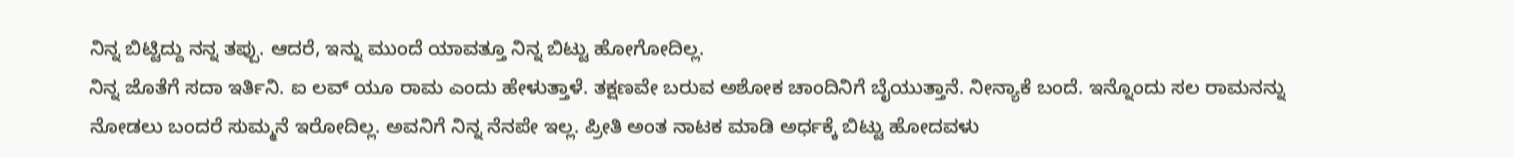ನಿನ್ನ ಬಿಟ್ಟಿದ್ದು ನನ್ನ ತಪ್ಪು. ಆದರೆ, ಇನ್ನು ಮುಂದೆ ಯಾವತ್ತೂ ನಿನ್ನ ಬಿಟ್ಟು ಹೋಗೋದಿಲ್ಲ.
ನಿನ್ನ ಜೊತೆಗೆ ಸದಾ ಇರ್ತಿನಿ. ಐ ಲವ್ ಯೂ ರಾಮ ಎಂದು ಹೇಳುತ್ತಾಳೆ. ತಕ್ಷಣವೇ ಬರುವ ಅಶೋಕ ಚಾಂದಿನಿಗೆ ಬೈಯುತ್ತಾನೆ. ನೀನ್ಯಾಕೆ ಬಂದೆ. ಇನ್ನೊಂದು ಸಲ ರಾಮನನ್ನು ನೋಡಲು ಬಂದರೆ ಸುಮ್ಮನೆ ಇರೋದಿಲ್ಲ. ಅವನಿಗೆ ನಿನ್ನ ನೆನಪೇ ಇಲ್ಲ. ಪ್ರೀತಿ ಅಂತ ನಾಟಕ ಮಾಡಿ ಅರ್ಧಕ್ಕೆ ಬಿಟ್ಟು ಹೋದವಳು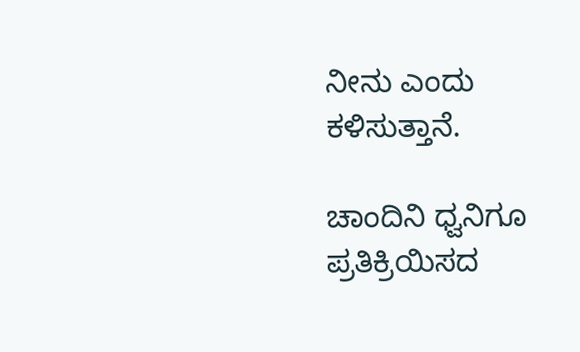ನೀನು ಎಂದು ಕಳಿಸುತ್ತಾನೆ.

ಚಾಂದಿನಿ ಧ್ವನಿಗೂ ಪ್ರತಿಕ್ರಿಯಿಸದ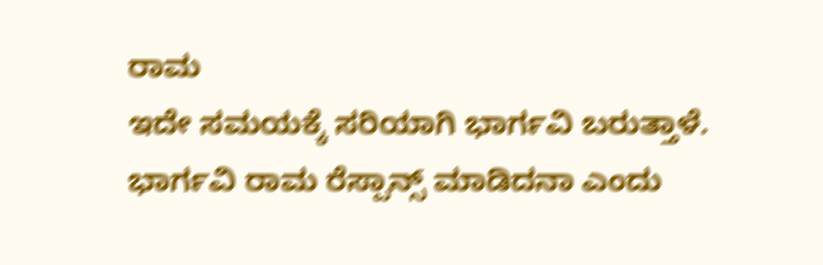ರಾಮ
ಇದೇ ಸಮಯಕ್ಕೆ ಸರಿಯಾಗಿ ಭಾರ್ಗವಿ ಬರುತ್ತಾಳೆ. ಭಾರ್ಗವಿ ರಾಮ ರೆಸ್ಪಾನ್ಸ್ ಮಾಡಿದನಾ ಎಂದು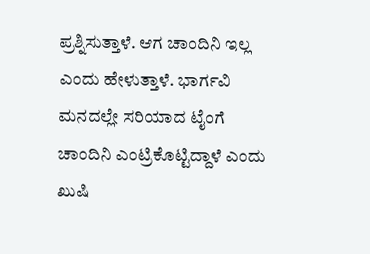ಪ್ರಶ್ನಿಸುತ್ತಾಳೆ. ಆಗ ಚಾಂದಿನಿ ಇಲ್ಲ ಎಂದು ಹೇಳುತ್ತಾಳೆ. ಭಾರ್ಗವಿ ಮನದಲ್ಲೇ ಸರಿಯಾದ ಟೈಂಗೆ ಚಾಂದಿನಿ ಎಂಟ್ರಿಕೊಟ್ಟಿದ್ದಾಳೆ ಎಂದು ಖುಷಿ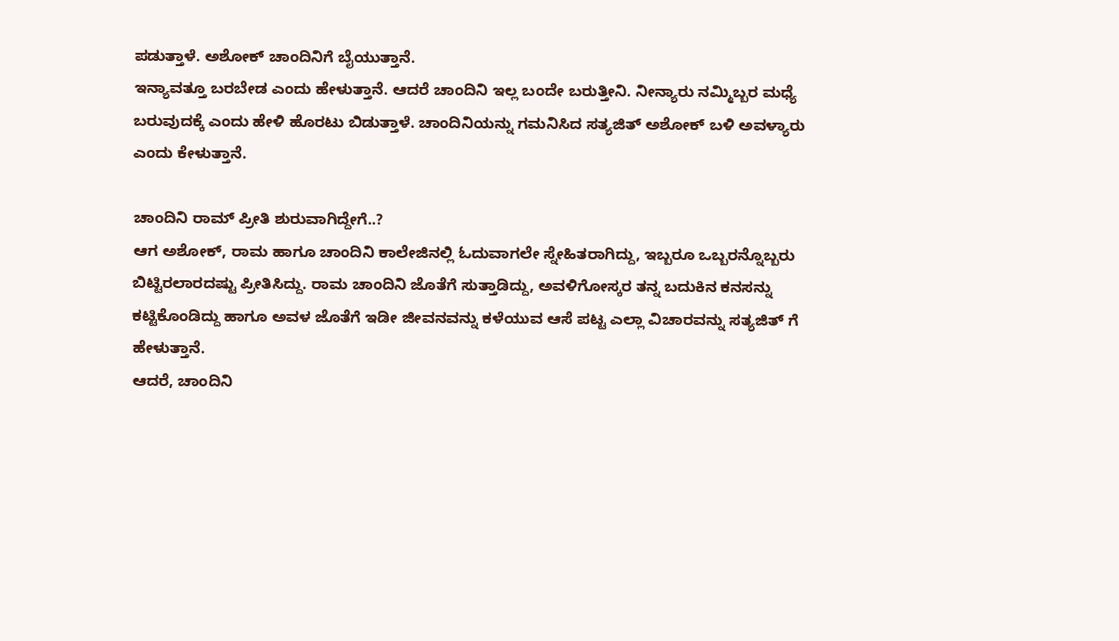ಪಡುತ್ತಾಳೆ. ಅಶೋಕ್ ಚಾಂದಿನಿಗೆ ಬೈಯುತ್ತಾನೆ.
ಇನ್ಯಾವತ್ತೂ ಬರಬೇಡ ಎಂದು ಹೇಳುತ್ತಾನೆ. ಆದರೆ ಚಾಂದಿನಿ ಇಲ್ಲ ಬಂದೇ ಬರುತ್ತೀನಿ. ನೀನ್ಯಾರು ನಮ್ಮಿಬ್ಬರ ಮಧ್ಯೆ ಬರುವುದಕ್ಕೆ ಎಂದು ಹೇಳಿ ಹೊರಟು ಬಿಡುತ್ತಾಳೆ. ಚಾಂದಿನಿಯನ್ನು ಗಮನಿಸಿದ ಸತ್ಯಜಿತ್ ಅಶೋಕ್ ಬಳಿ ಅವಳ್ಯಾರು ಎಂದು ಕೇಳುತ್ತಾನೆ.

ಚಾಂದಿನಿ ರಾಮ್ ಪ್ರೀತಿ ಶುರುವಾಗಿದ್ದೇಗೆ..?
ಆಗ ಅಶೋಕ್, ರಾಮ ಹಾಗೂ ಚಾಂದಿನಿ ಕಾಲೇಜಿನಲ್ಲಿ ಓದುವಾಗಲೇ ಸ್ನೇಹಿತರಾಗಿದ್ದು, ಇಬ್ಬರೂ ಒಬ್ಬರನ್ನೊಬ್ಬರು ಬಿಟ್ಟಿರಲಾರದಷ್ಟು ಪ್ರೀತಿಸಿದ್ದು. ರಾಮ ಚಾಂದಿನಿ ಜೊತೆಗೆ ಸುತ್ತಾಡಿದ್ದು, ಅವಳಿಗೋಸ್ಕರ ತನ್ನ ಬದುಕಿನ ಕನಸನ್ನು ಕಟ್ಟಿಕೊಂಡಿದ್ದು ಹಾಗೂ ಅವಳ ಜೊತೆಗೆ ಇಡೀ ಜೀವನವನ್ನು ಕಳೆಯುವ ಆಸೆ ಪಟ್ಟ ಎಲ್ಲಾ ವಿಚಾರವನ್ನು ಸತ್ಯಜಿತ್ ಗೆ ಹೇಳುತ್ತಾನೆ.
ಆದರೆ, ಚಾಂದಿನಿ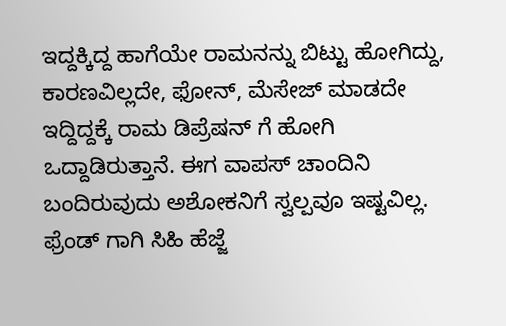ಇದ್ದಕ್ಕಿದ್ದ ಹಾಗೆಯೇ ರಾಮನನ್ನು ಬಿಟ್ಟು ಹೋಗಿದ್ದು, ಕಾರಣವಿಲ್ಲದೇ, ಫೋನ್, ಮೆಸೇಜ್ ಮಾಡದೇ ಇದ್ದಿದ್ದಕ್ಕೆ ರಾಮ ಡಿಪ್ರೆಷನ್ ಗೆ ಹೋಗಿ ಒದ್ದಾಡಿರುತ್ತಾನೆ. ಈಗ ವಾಪಸ್ ಚಾಂದಿನಿ ಬಂದಿರುವುದು ಅಶೋಕನಿಗೆ ಸ್ವಲ್ಪವೂ ಇಷ್ಟವಿಲ್ಲ.
ಫ್ರೆಂಡ್ ಗಾಗಿ ಸಿಹಿ ಹೆಜ್ಜೆ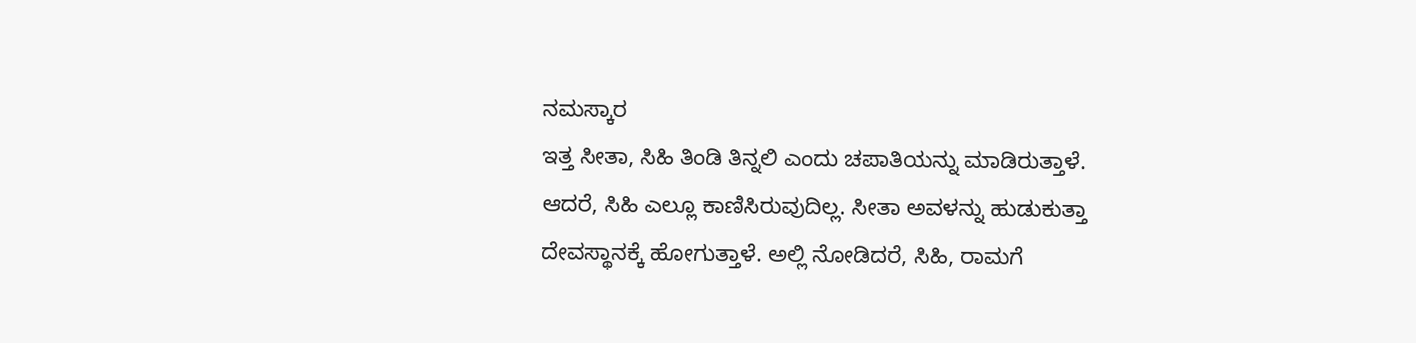ನಮಸ್ಕಾರ
ಇತ್ತ ಸೀತಾ, ಸಿಹಿ ತಿಂಡಿ ತಿನ್ನಲಿ ಎಂದು ಚಪಾತಿಯನ್ನು ಮಾಡಿರುತ್ತಾಳೆ. ಆದರೆ, ಸಿಹಿ ಎಲ್ಲೂ ಕಾಣಿಸಿರುವುದಿಲ್ಲ. ಸೀತಾ ಅವಳನ್ನು ಹುಡುಕುತ್ತಾ ದೇವಸ್ಥಾನಕ್ಕೆ ಹೋಗುತ್ತಾಳೆ. ಅಲ್ಲಿ ನೋಡಿದರೆ, ಸಿಹಿ, ರಾಮಗೆ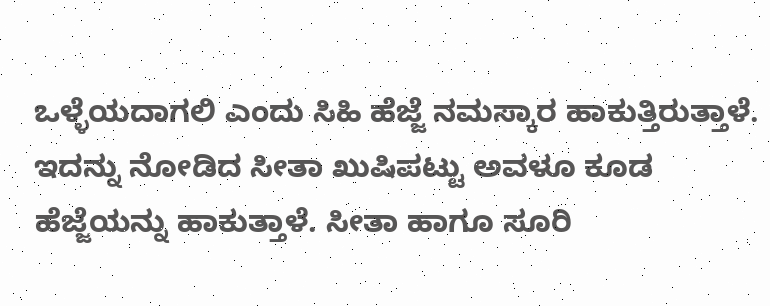ಒಳ್ಳೆಯದಾಗಲಿ ಎಂದು ಸಿಹಿ ಹೆಜ್ಜೆ ನಮಸ್ಕಾರ ಹಾಕುತ್ತಿರುತ್ತಾಳೆ.
ಇದನ್ನು ನೋಡಿದ ಸೀತಾ ಖುಷಿಪಟ್ಟು ಅವಳೂ ಕೂಡ ಹೆಜ್ಜೆಯನ್ನು ಹಾಕುತ್ತಾಳೆ. ಸೀತಾ ಹಾಗೂ ಸೂರಿ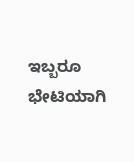ಇಬ್ಬರೂ ಭೇಟಿಯಾಗಿ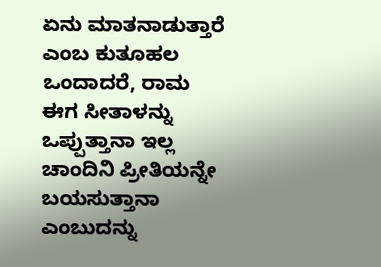ಏನು ಮಾತನಾಡುತ್ತಾರೆ ಎಂಬ ಕುತೂಹಲ ಒಂದಾದರೆ, ರಾಮ ಈಗ ಸೀತಾಳನ್ನು ಒಪ್ಪುತ್ತಾನಾ ಇಲ್ಲ ಚಾಂದಿನಿ ಪ್ರೀತಿಯನ್ನೇ ಬಯಸುತ್ತಾನಾ ಎಂಬುದನ್ನು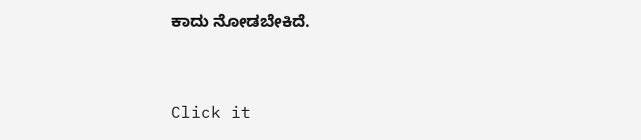ಕಾದು ನೋಡಬೇಕಿದೆ.


Click it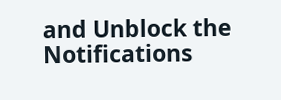and Unblock the Notifications